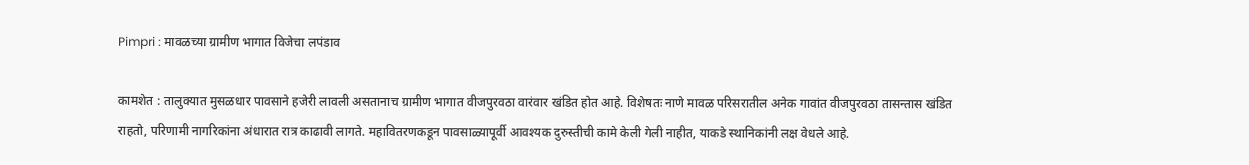Pimpri : मावळच्या ग्रामीण भागात विजेचा लपंडाव

कामशेत : तालुक्यात मुसळधार पावसाने हजेरी लावली असतानाच ग्रामीण भागात वीजपुरवठा वारंवार खंडित होत आहे. विशेषतः नाणे मावळ परिसरातील अनेक गावांत वीजपुरवठा तासन्तास खंडित राहतो, परिणामी नागरिकांना अंधारात रात्र काढावी लागते. महावितरणकडून पावसाळ्यापूर्वी आवश्यक दुरुस्तीची कामे केली गेली नाहीत, याकडे स्थानिकांनी लक्ष वेधले आहे.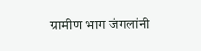ग्रामीण भाग जंगलांनी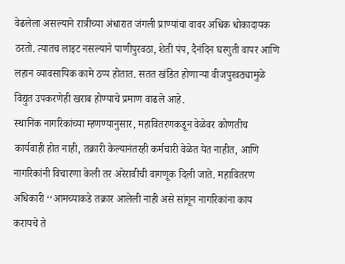वेढलेला असल्याने रात्रीच्या अंधारात जंगली प्राण्यांचा वावर अधिक धोकादायक ठरतो. त्यातच लाइट नसल्याने पाणीपुरवठा, शेती पंप, दैनंदिन घरगुती वापर आणि लहान व्यावसायिक कामे ठप्प होतात. सतत खंडित होणाऱ्या वीजपुरवठ्यामुळे विद्युत उपकरणेही खराब होण्याचे प्रमाण वाढले आहे.
स्थानिक नागरिकांच्या म्हणण्यानुसार, महावितरणकडून वेळेवर कोणतीच कार्यवाही होत नाही, तक्रारी केल्यानंतरही कर्मचारी वेळेत येत नाहीत, आणि नागरिकांनी विचारणा केली तर अरेरावीची वागणूक दिली जाते. महावितरण अधिकारी ‘‘आमच्याकडे तक्रार आलेली नाही असे सांगून नागरिकांना काय करायचे ते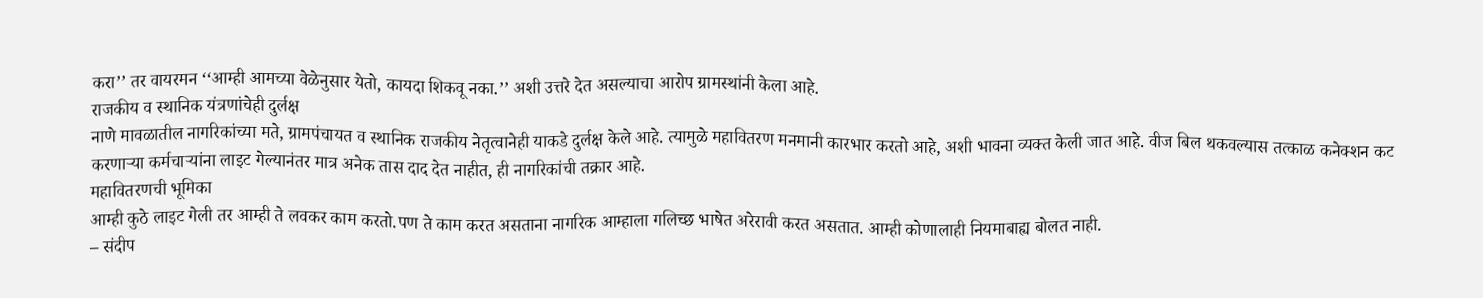करा’’ तर वायरमन ‘‘आम्ही आमच्या वेळेनुसार येतो, कायदा शिकवू नका.’’ अशी उत्तरे देत असल्याचा आरोप ग्रामस्थांनी केला आहे.
राजकीय व स्थानिक यंत्रणांचेही दुर्लक्ष
नाणे मावळातील नागरिकांच्या मते, ग्रामपंचायत व स्थानिक राजकीय नेतृत्वानेही याकडे दुर्लक्ष केले आहे. त्यामुळे महावितरण मनमानी कारभार करतो आहे, अशी भावना व्यक्त केली जात आहे. वीज बिल थकवल्यास तत्काळ कनेक्शन कट करणाऱ्या कर्मचाऱ्यांना लाइट गेल्यानंतर मात्र अनेक तास दाद देत नाहीत, ही नागरिकांची तक्रार आहे.
महावितरणची भूमिका
आम्ही कुठे लाइट गेली तर आम्ही ते लवकर काम करतो.पण ते काम करत असताना नागरिक आम्हाला गलिच्छ भाषेत अरेरावी करत असतात. आम्ही कोणालाही नियमाबाह्य बोलत नाही.
– संदीप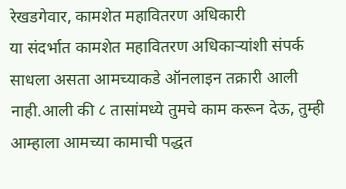रेखडगेवार, कामशेत महावितरण अधिकारी
या संदर्भात कामशेत महावितरण अधिकाऱ्यांशी संपर्क साधला असता आमच्याकडे ऑनलाइन तक्रारी आली नाही.आली की ८ तासांमध्ये तुमचे काम करून देऊ, तुम्ही आम्हाला आमच्या कामाची पद्धत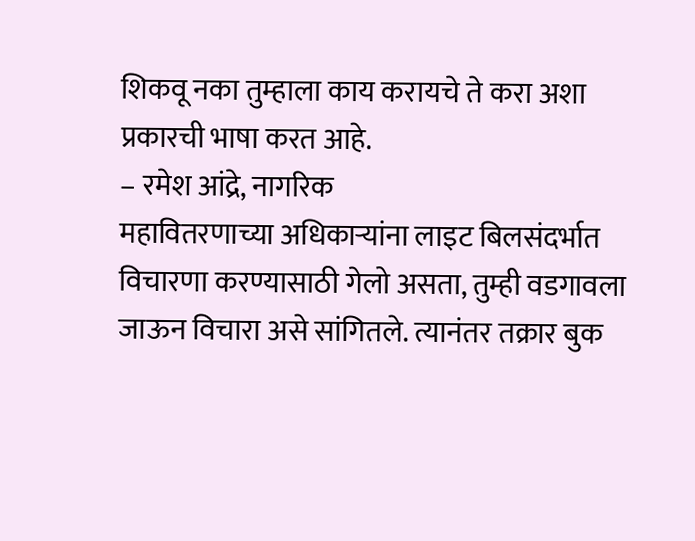शिकवू नका तुम्हाला काय करायचे ते करा अशा प्रकारची भाषा करत आहे.
– रमेश आंद्रे, नागरिक
महावितरणाच्या अधिकाऱ्यांना लाइट बिलसंदर्भात विचारणा करण्यासाठी गेलो असता, तुम्ही वडगावला जाऊन विचारा असे सांगितले. त्यानंतर तक्रार बुक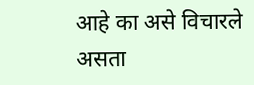आहे का असे विचारले असता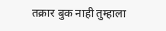तक्रार बुक नाही तुम्हाला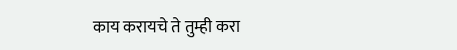काय करायचे ते तुम्ही करा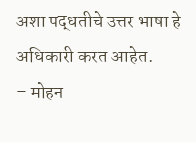अशा पद्धतीचे उत्तर भाषा हे अधिकारी करत आहेत.
– मोहन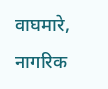वाघमारे, नागरिक